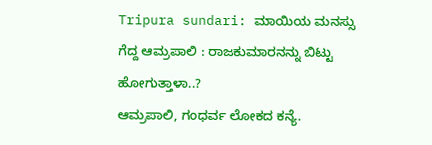Tripura sundari: ಮಾಯಿಯ ಮನಸ್ಸು ಗೆದ್ದ ಆಮ್ರಪಾಲಿ : ರಾಜಕುಮಾರನನ್ನು ಬಿಟ್ಟು ಹೋಗುತ್ತಾಳಾ..?
ಆಮ್ರಪಾಲಿ, ಗಂಧರ್ವ ಲೋಕದ ಕನ್ಯೆ.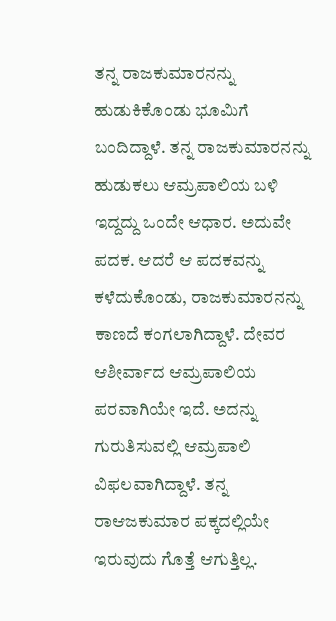ತನ್ನ ರಾಜಕುಮಾರನನ್ನು ಹುಡುಕಿಕೊಂಡು ಭೂಮಿಗೆ ಬಂದಿದ್ದಾಳೆ. ತನ್ನ ರಾಜಕುಮಾರನನ್ನು ಹುಡುಕಲು ಆಮ್ರಪಾಲಿಯ ಬಳಿ ಇದ್ದದ್ದು ಒಂದೇ ಆಧಾರ. ಅದುವೇ ಪದಕ. ಆದರೆ ಆ ಪದಕವನ್ನು ಕಳೆದುಕೊಂಡು, ರಾಜಕುಮಾರನನ್ನು ಕಾಣದೆ ಕಂಗಲಾಗಿದ್ದಾಳೆ. ದೇವರ ಆಶೀರ್ವಾದ ಆಮ್ರಪಾಲಿಯ ಪರವಾಗಿಯೇ ಇದೆ. ಅದನ್ನು ಗುರುತಿಸುವಲ್ಲಿ ಆಮ್ರಪಾಲಿ ವಿಫಲವಾಗಿದ್ದಾಳೆ. ತನ್ನ ರಾಆಜಕುಮಾರ ಪಕ್ಕದಲ್ಲಿಯೇ ಇರುವುದು ಗೊತ್ತೆ ಆಗುತ್ತಿಲ್ಲ.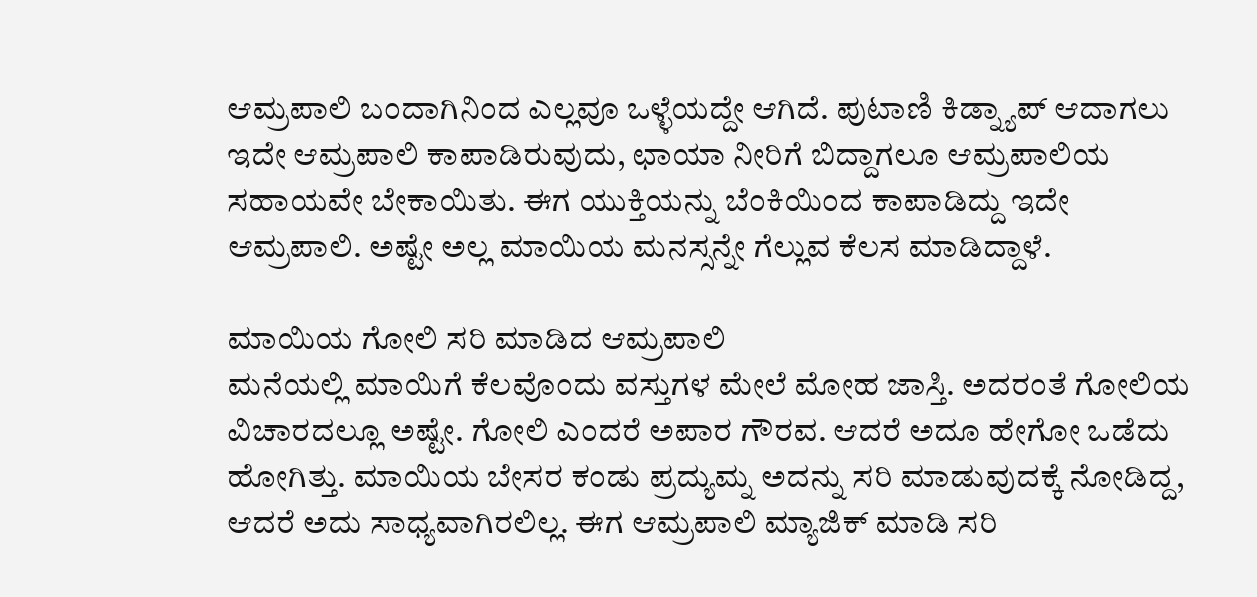ಆಮ್ರಪಾಲಿ ಬಂದಾಗಿನಿಂದ ಎಲ್ಲವೂ ಒಳ್ಳೆಯದ್ದೇ ಆಗಿದೆ. ಪುಟಾಣಿ ಕಿಡ್ನ್ಯಾಪ್ ಆದಾಗಲು ಇದೇ ಆಮ್ರಪಾಲಿ ಕಾಪಾಡಿರುವುದು, ಛಾಯಾ ನೀರಿಗೆ ಬಿದ್ದಾಗಲೂ ಆಮ್ರಪಾಲಿಯ ಸಹಾಯವೇ ಬೇಕಾಯಿತು. ಈಗ ಯುಕ್ತಿಯನ್ನು ಬೆಂಕಿಯಿಂದ ಕಾಪಾಡಿದ್ದು ಇದೇ ಆಮ್ರಪಾಲಿ. ಅಷ್ಟೇ ಅಲ್ಲ ಮಾಯಿಯ ಮನಸ್ಸನ್ನೇ ಗೆಲ್ಲುವ ಕೆಲಸ ಮಾಡಿದ್ದಾಳೆ.

ಮಾಯಿಯ ಗೋಲಿ ಸರಿ ಮಾಡಿದ ಆಮ್ರಪಾಲಿ
ಮನೆಯಲ್ಲಿ ಮಾಯಿಗೆ ಕೆಲವೊಂದು ವಸ್ತುಗಳ ಮೇಲೆ ಮೋಹ ಜಾಸ್ತಿ. ಅದರಂತೆ ಗೋಲಿಯ ವಿಚಾರದಲ್ಲೂ ಅಷ್ಟೇ. ಗೋಲಿ ಎಂದರೆ ಅಪಾರ ಗೌರವ. ಆದರೆ ಅದೂ ಹೇಗೋ ಒಡೆದು ಹೋಗಿತ್ತು. ಮಾಯಿಯ ಬೇಸರ ಕಂಡು ಪ್ರದ್ಯುಮ್ನ ಅದನ್ನು ಸರಿ ಮಾಡುವುದಕ್ಕೆ ನೋಡಿದ್ದ, ಆದರೆ ಅದು ಸಾಧ್ಯವಾಗಿರಲಿಲ್ಲ. ಈಗ ಆಮ್ರಪಾಲಿ ಮ್ಯಾಜಿಕ್ ಮಾಡಿ ಸರಿ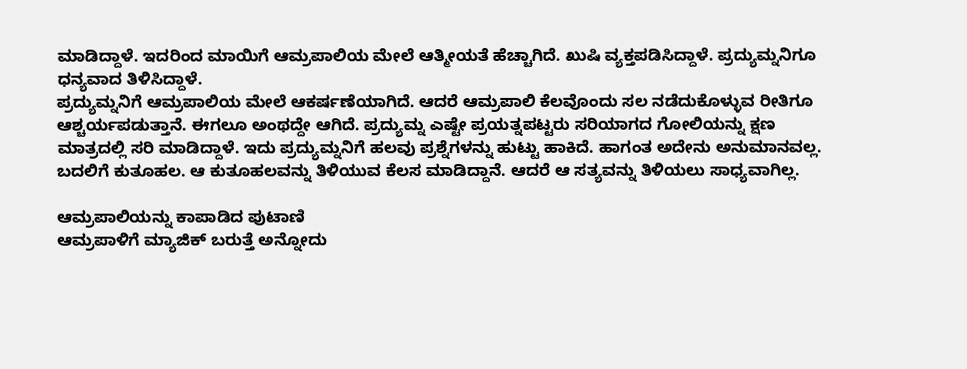ಮಾಡಿದ್ದಾಳೆ. ಇದರಿಂದ ಮಾಯಿಗೆ ಆಮ್ರಪಾಲಿಯ ಮೇಲೆ ಆತ್ಮೀಯತೆ ಹೆಚ್ಚಾಗಿದೆ. ಖುಷಿ ವ್ಯಕ್ತಪಡಿಸಿದ್ದಾಳೆ. ಪ್ರದ್ಯುಮ್ನನಿಗೂ ಧನ್ಯವಾದ ತಿಳಿಸಿದ್ದಾಳೆ.
ಪ್ರದ್ಯುಮ್ನನಿಗೆ ಆಮ್ರಪಾಲಿಯ ಮೇಲೆ ಆಕರ್ಷಣೆಯಾಗಿದೆ. ಆದರೆ ಆಮ್ರಪಾಲಿ ಕೆಲವೊಂದು ಸಲ ನಡೆದುಕೊಳ್ಳುವ ರೀತಿಗೂ ಆಶ್ಚರ್ಯಪಡುತ್ತಾನೆ. ಈಗಲೂ ಅಂಥದ್ದೇ ಆಗಿದೆ. ಪ್ರದ್ಯುಮ್ನ ಎಷ್ಟೇ ಪ್ರಯತ್ನಪಟ್ಟರು ಸರಿಯಾಗದ ಗೋಲಿಯನ್ನು ಕ್ಷಣ ಮಾತ್ರದಲ್ಲಿ ಸರಿ ಮಾಡಿದ್ದಾಳೆ. ಇದು ಪ್ರದ್ಯುಮ್ನನಿಗೆ ಹಲವು ಪ್ರಶ್ನೆಗಳನ್ನು ಹುಟ್ಟು ಹಾಕಿದೆ. ಹಾಗಂತ ಅದೇನು ಅನುಮಾನವಲ್ಲ. ಬದಲಿಗೆ ಕುತೂಹಲ. ಆ ಕುತೂಹಲವನ್ನು ತಿಳಿಯುವ ಕೆಲಸ ಮಾಡಿದ್ದಾನೆ. ಆದರೆ ಆ ಸತ್ಯವನ್ನು ತಿಳಿಯಲು ಸಾಧ್ಯವಾಗಿಲ್ಲ.

ಆಮ್ರಪಾಲಿಯನ್ನು ಕಾಪಾಡಿದ ಪುಟಾಣಿ
ಆಮ್ರಪಾಳಿಗೆ ಮ್ಯಾಜಿಕ್ ಬರುತ್ತೆ ಅನ್ನೋದು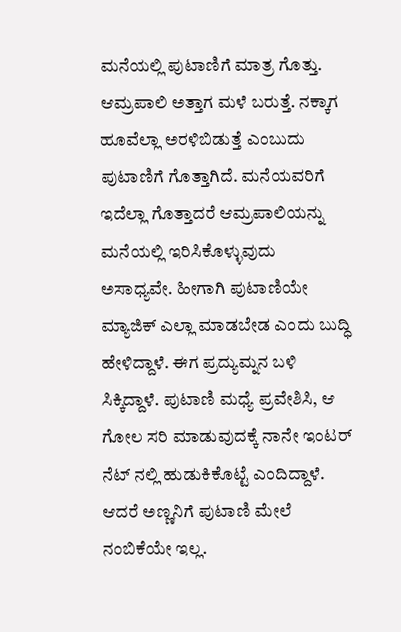ಮನೆಯಲ್ಲಿ ಪುಟಾಣಿಗೆ ಮಾತ್ರ ಗೊತ್ತು. ಆಮ್ರಪಾಲಿ ಅತ್ತಾಗ ಮಳೆ ಬರುತ್ತೆ. ನಕ್ಕಾಗ ಹೂವೆಲ್ಲಾ ಅರಳಿಬಿಡುತ್ತೆ ಎಂಬುದು ಪುಟಾಣಿಗೆ ಗೊತ್ತಾಗಿದೆ. ಮನೆಯವರಿಗೆ ಇದೆಲ್ಲಾ ಗೊತ್ತಾದರೆ ಆಮ್ರಪಾಲಿಯನ್ನು ಮನೆಯಲ್ಲಿ ಇರಿಸಿಕೊಳ್ಳುವುದು ಅಸಾಧ್ಯವೇ. ಹೀಗಾಗಿ ಪುಟಾಣಿಯೇ ಮ್ಯಾಜಿಕ್ ಎಲ್ಲಾ ಮಾಡಬೇಡ ಎಂದು ಬುದ್ಧಿ ಹೇಳಿದ್ದಾಳೆ. ಈಗ ಪ್ರದ್ಯುಮ್ನನ ಬಳಿ ಸಿಕ್ಕಿದ್ದಾಳೆ. ಪುಟಾಣಿ ಮಧ್ಯೆ ಪ್ರವೇಶಿಸಿ, ಆ ಗೋಲ ಸರಿ ಮಾಡುವುದಕ್ಕೆ ನಾನೇ ಇಂಟರ್ ನೆಟ್ ನಲ್ಲಿ ಹುಡುಕಿಕೊಟ್ಟೆ ಎಂದಿದ್ದಾಳೆ. ಆದರೆ ಅಣ್ಣನಿಗೆ ಪುಟಾಣಿ ಮೇಲೆ ನಂಬಿಕೆಯೇ ಇಲ್ಲ.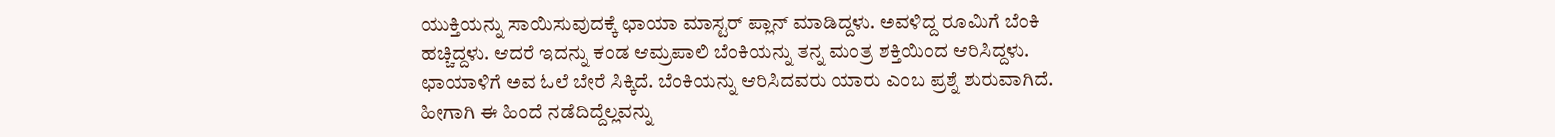ಯುಕ್ತಿಯನ್ನು ಸಾಯಿಸುವುದಕ್ಕೆ ಛಾಯಾ ಮಾಸ್ಟರ್ ಪ್ಲಾನ್ ಮಾಡಿದ್ದಳು. ಅವಳಿದ್ದ ರೂಮಿಗೆ ಬೆಂಕಿ ಹಚ್ಚಿದ್ದಳು. ಆದರೆ ಇದನ್ನು ಕಂಡ ಆಮ್ರಪಾಲಿ ಬೆಂಕಿಯನ್ನು ತನ್ನ ಮಂತ್ರ ಶಕ್ತಿಯಿಂದ ಆರಿಸಿದ್ದಳು. ಛಾಯಾಳಿಗೆ ಅವ ಓಲೆ ಬೇರೆ ಸಿಕ್ಕಿದೆ. ಬೆಂಕಿಯನ್ನು ಆರಿಸಿದವರು ಯಾರು ಎಂಬ ಪ್ರಶ್ನೆ ಶುರುವಾಗಿದೆ. ಹೀಗಾಗಿ ಈ ಹಿಂದೆ ನಡೆದಿದ್ದೆಲ್ಲವನ್ನು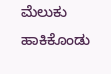ಮೆಲುಕು ಹಾಕಿಕೊಂಡು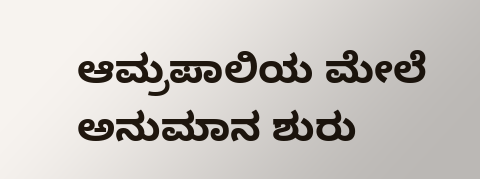ಆಮ್ರಪಾಲಿಯ ಮೇಲೆ ಅನುಮಾನ ಶುರು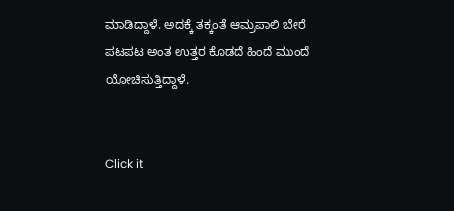ಮಾಡಿದ್ದಾಳೆ. ಅದಕ್ಕೆ ತಕ್ಕಂತೆ ಆಮ್ರಪಾಲಿ ಬೇರೆ ಪಟಪಟ ಅಂತ ಉತ್ತರ ಕೊಡದೆ ಹಿಂದೆ ಮುಂದೆ ಯೋಚಿಸುತ್ತಿದ್ದಾಳೆ.


Click it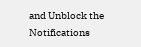and Unblock the Notifications